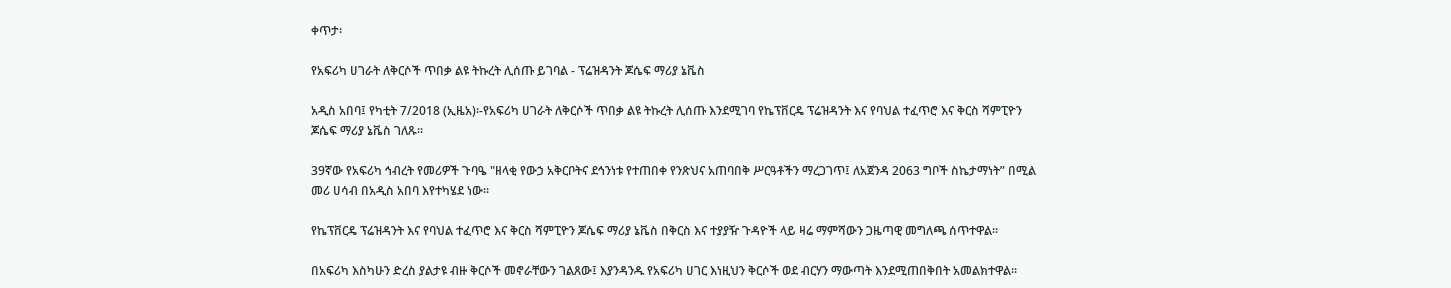ቀጥታ፡

የአፍሪካ ሀገራት ለቅርሶች ጥበቃ ልዩ ትኩረት ሊሰጡ ይገባል - ፕሬዝዳንት ጆሴፍ ማሪያ ኔቬስ

አዲስ አበባ፤ የካቲት 7/2018 (ኢዜአ)፡-የአፍሪካ ሀገራት ለቅርሶች ጥበቃ ልዩ ትኩረት ሊሰጡ እንደሚገባ የኬፕቨርዴ ፕሬዝዳንት እና የባህል ተፈጥሮ እና ቅርስ ሻምፒዮን ጆሴፍ ማሪያ ኔቬስ ገለጹ።

39ኛው የአፍሪካ ኅብረት የመሪዎች ጉባዔ "ዘላቂ የውኃ አቅርቦትና ደኅንነቱ የተጠበቀ የንጽህና አጠባበቅ ሥርዓቶችን ማረጋገጥ፤ ለአጀንዳ 2063 ግቦች ስኬታማነት” በሚል መሪ ሀሳብ በአዲስ አበባ እየተካሄደ ነው።

የኬፕቨርዴ ፕሬዝዳንት እና የባህል ተፈጥሮ እና ቅርስ ሻምፒዮን ጆሴፍ ማሪያ ኔቬስ በቅርስ እና ተያያዥ ጉዳዮች ላይ ዛሬ ማምሻውን ጋዜጣዊ መግለጫ ሰጥተዋል።

በአፍሪካ እስካሁን ድረስ ያልታዩ ብዙ ቅርሶች መኖራቸውን ገልጸው፤ እያንዳንዱ የአፍሪካ ሀገር እነዚህን ቅርሶች ወደ ብርሃን ማውጣት እንደሚጠበቅበት አመልክተዋል።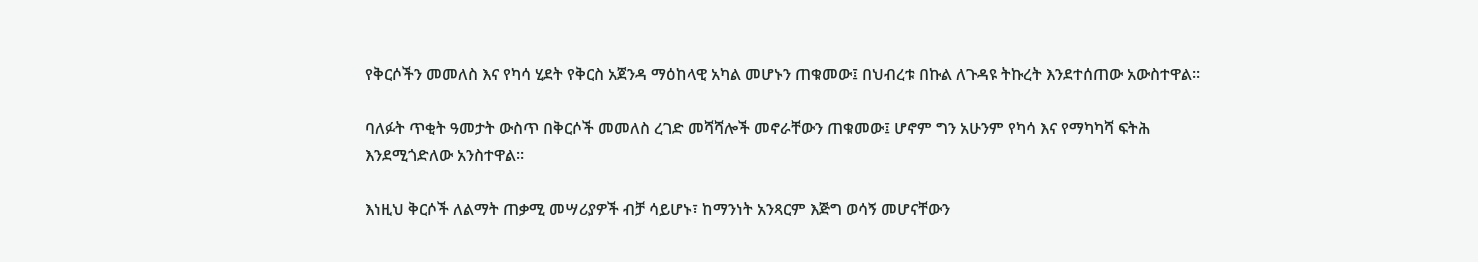የቅርሶችን መመለስ እና የካሳ ሂደት የቅርስ አጀንዳ ማዕከላዊ አካል መሆኑን ጠቁመው፤ በህብረቱ በኩል ለጉዳዩ ትኩረት እንደተሰጠው አውስተዋል።

ባለፉት ጥቂት ዓመታት ውስጥ በቅርሶች መመለስ ረገድ መሻሻሎች መኖራቸውን ጠቁመው፤ ሆኖም ግን አሁንም የካሳ እና የማካካሻ ፍትሕ እንደሚጎድለው አንስተዋል።

እነዚህ ቅርሶች ለልማት ጠቃሚ መሣሪያዎች ብቻ ሳይሆኑ፣ ከማንነት አንጻርም እጅግ ወሳኝ መሆናቸውን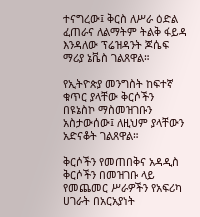ተናግረው፤ ቅርስ ለሥራ ዕድል ፈጠራና ለልማትም ትልቅ ፋይዳ እንዳለው ፕሬዝዳንት ጆሴፍ ማሪያ ኔቬስ ገልጸዋል።

የኢትዮጵያ መንግስት ከፍተኛ ቁጥር ያላቸው ቅርሶችን በዩኔስኮ ማስመዝገቡን አስታውሰው፤ ለዚህም ያላቸውን አድናቆት ገልጸዋል።

ቅርሶችን የመጠበቅና አዳዲስ ቅርሶችን በመዝገቡ ላይ የመጨመር ሥራዎችን የአፍሪካ ሀገራት በአርአያነት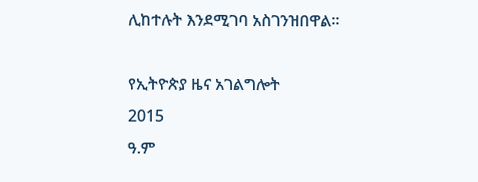ሊከተሉት እንደሚገባ አስገንዝበዋል።

የኢትዮጵያ ዜና አገልግሎት
2015
ዓ.ም